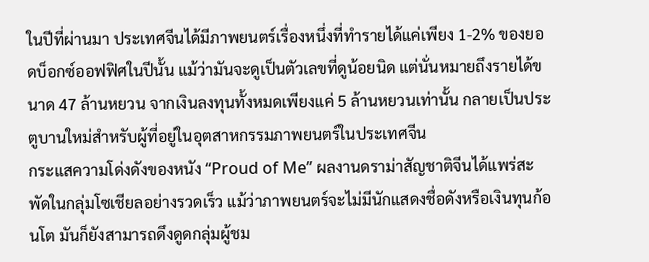ในปีที่ผ่านมา ประเทศจีนได้มีภาพยนตร์เรื่องหนึ่งที่ทำรายได้แค่เพียง 1-2% ของยอดบ็อกซ์ออฟฟิศในปีนั้น แม้ว่ามันจะดูเป็นตัวเลขที่ดูน้อยนิด แต่นั่นหมายถึงรายได้ขนาด 47 ล้านหยวน จากเงินลงทุนทั้งหมดเพียงแค่ 5 ล้านหยวนเท่านั้น กลายเป็นประตูบานใหม่สำหรับผู้ที่อยู่ในอุตสาหกรรมภาพยนตร์ในประเทศจีน
กระแสความโด่งดังของหนัง “Proud of Me” ผลงานดราม่าสัญชาติจีนได้แพร่สะพัดในกลุ่มโซเชียลอย่างรวดเร็ว แม้ว่าภาพยนตร์จะไม่มีนักแสดงชื่อดังหรือเงินทุนก้อนโต มันก็ยังสามารถดึงดูดกลุ่มผู้ชม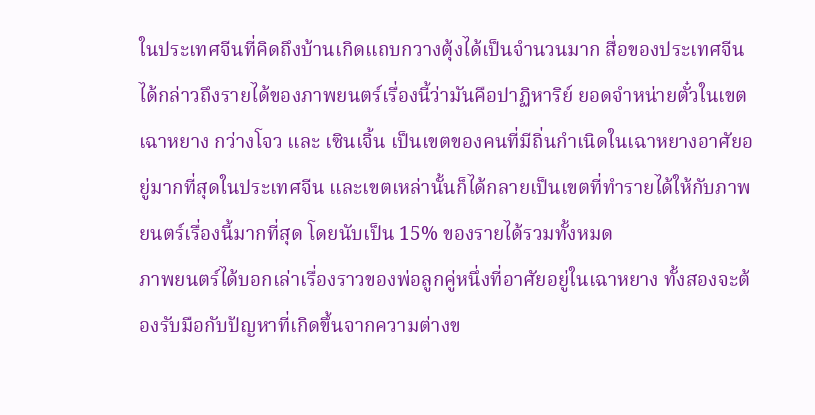ในประเทศจีนที่คิดถึงบ้านเกิดแถบกวางตุ้งได้เป็นจำนวนมาก สื่อของประเทศจีนได้กล่าวถึงรายได้ของภาพยนตร์เรื่องนี้ว่ามันคือปาฏิหาริย์ ยอดจำหน่ายตั๋วในเขตเฉาหยาง กว่างโจว และ เซินเจิ้น เป็นเขตของคนที่มีถิ่นกำเนิดในเฉาหยางอาศัยอยู่มากที่สุดในประเทศจีน และเขตเหล่านั้นก็ได้กลายเป็นเขตที่ทำรายได้ให้กับภาพยนตร์เรื่องนี้มากที่สุด โดยนับเป็น 15% ของรายได้รวมทั้งหมด
ภาพยนตร์ได้บอกเล่าเรื่องราวของพ่อลูกคู่หนึ่งที่อาศัยอยู่ในเฉาหยาง ทั้งสองจะต้องรับมือกับปัญหาที่เกิดขึ้นจากความต่างข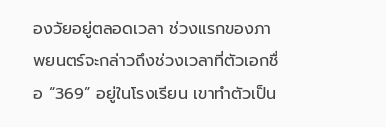องวัยอยู่ตลอดเวลา ช่วงแรกของภาพยนตร์จะกล่าวถึงช่วงเวลาที่ตัวเอกชื่อ “369” อยู่ในโรงเรียน เขาทำตัวเป็น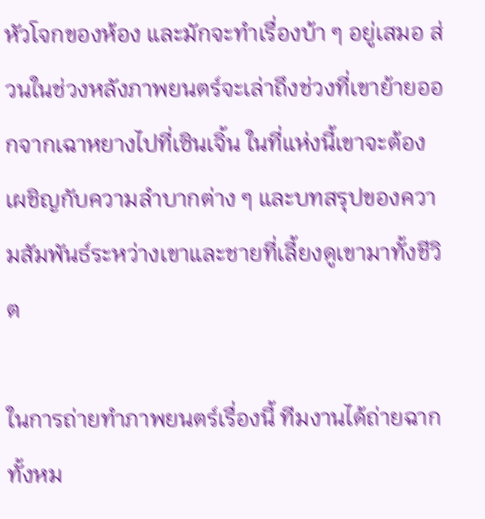หัวโจกของห้อง และมักจะทำเรื่องบ้า ๆ อยู่เสมอ ส่วนในช่วงหลังภาพยนตร์จะเล่าถึงช่วงที่เขาย้ายออกจากเฉาหยางไปที่เซินเจิ้น ในที่แห่งนี้เขาจะต้องเผชิญกับความลำบากต่าง ๆ และบทสรุปของความสัมพันธ์ระหว่างเขาและชายที่เลี้ยงดูเขามาทั้งชีวิต

ในการถ่ายทำภาพยนตร์เรื่องนี้ ทีมงานได้ถ่ายฉากทั้งหม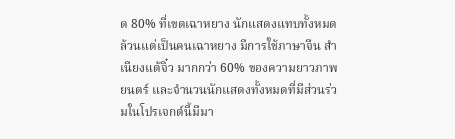ด 80% ที่เขตเฉาหยาง นักแสดงแทบทั้งหมดล้วนแต่เป็นคนเฉาหยาง มีการใช้ภาษาจีน สำเนียงแต้จิ๋ว มากกว่า 60% ของความยาวภาพยนตร์ และจำนวนนักแสดงทั้งหมดที่มีส่วนร่วมในโปรเจกต์นี้มีมา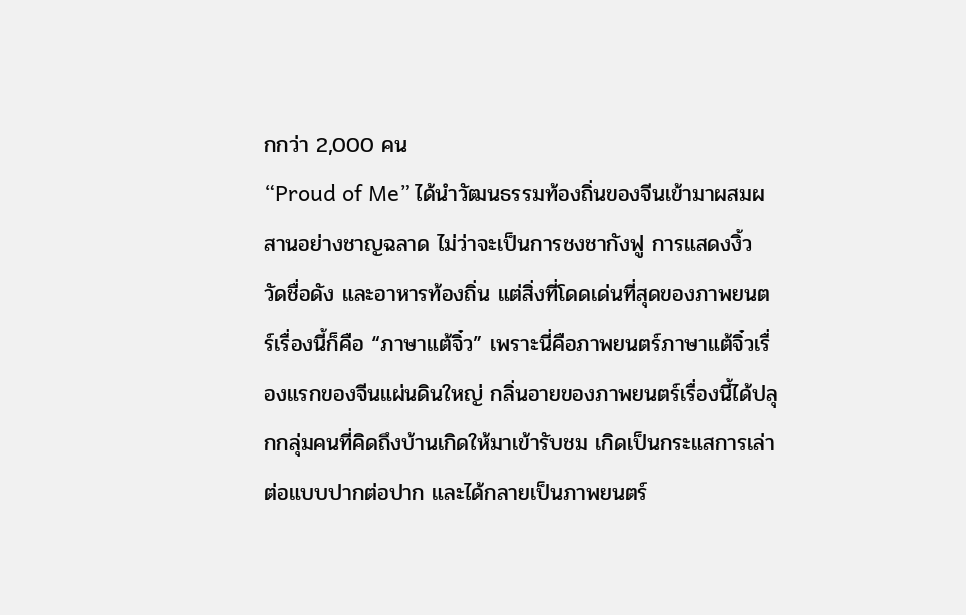กกว่า 2,000 คน
“Proud of Me” ได้นำวัฒนธรรมท้องถิ่นของจีนเข้ามาผสมผสานอย่างชาญฉลาด ไม่ว่าจะเป็นการชงชากังฟู การแสดงงิ้ว วัดชื่อดัง และอาหารท้องถิ่น แต่สิ่งที่โดดเด่นที่สุดของภาพยนตร์เรื่องนี้ก็คือ “ภาษาแต้จิ๋ว” เพราะนี่คือภาพยนตร์ภาษาแต้จิ๋วเรื่องแรกของจีนแผ่นดินใหญ่ กลิ่นอายของภาพยนตร์เรื่องนี้ได้ปลุกกลุ่มคนที่คิดถึงบ้านเกิดให้มาเข้ารับชม เกิดเป็นกระแสการเล่าต่อแบบปากต่อปาก และได้กลายเป็นภาพยนตร์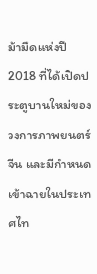ม้ามืดแห่งปี 2018 ที่ได้เปิดประตูบานใหม่ของวงการภาพยนตร์จีน และมีกำหนดเข้าฉายในประเทศไท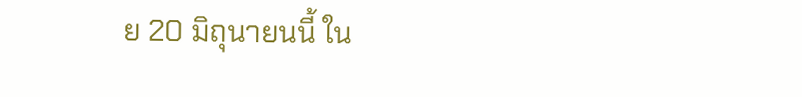ย 20 มิถุนายนนี้ ใน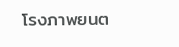โรงภาพยนต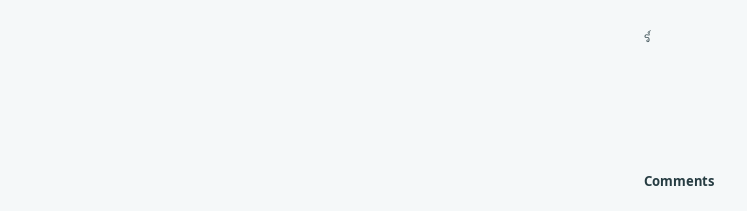ร์





Comments